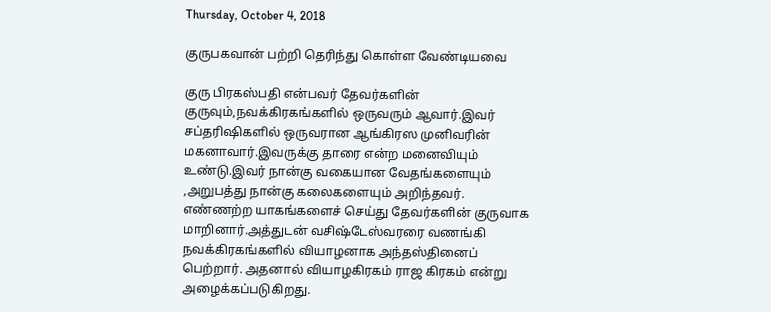Thursday, October 4, 2018

குருபகவான் பற்றி தெரிந்து கொள்ள வேண்டியவை

குரு பிரகஸ்பதி என்பவர் தேவர்களின் குருவும்,நவக்கிரகங்களில் ஒருவரும் ஆவார்.இவர் சப்தரிஷிகளில் ஒருவரான ஆங்கிரஸ முனிவரின் மகனாவார்.இவருக்கு தாரை என்ற மனைவியும் உண்டு.இவர் நான்கு வகையான வேதங்களையும் ,அறுபத்து நான்கு கலைகளையும் அறிந்தவர். எண்ணற்ற யாகங்களைச் செய்து தேவர்களின் குருவாக மாறினார்.அத்துடன் வசிஷ்டேஸ்வரரை வணங்கி நவக்கிரகங்களில் வியாழனாக அந்தஸ்தினைப் பெற்றார். அதனால் வியாழகிரகம் ராஜ கிரகம் என்று அழைக்கப்படுகிறது.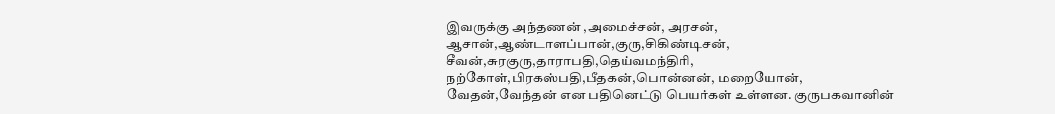இவருக்கு அந்தணன் ,அமைச்சன், அரசன், ஆசான்,ஆண்டாளப்பான்,குரு,சிகிண்டிசன், சீவன்,சுரகுரு,தாராபதி,தெய்வமந்திரி, நற்கோள்,பிரகஸ்பதி,பீதகன்,பொன்னன், மறையோன், வேதன்,வேந்தன் என பதினெட்டு பெயர்கள் உள்ளன. குருபகவானின்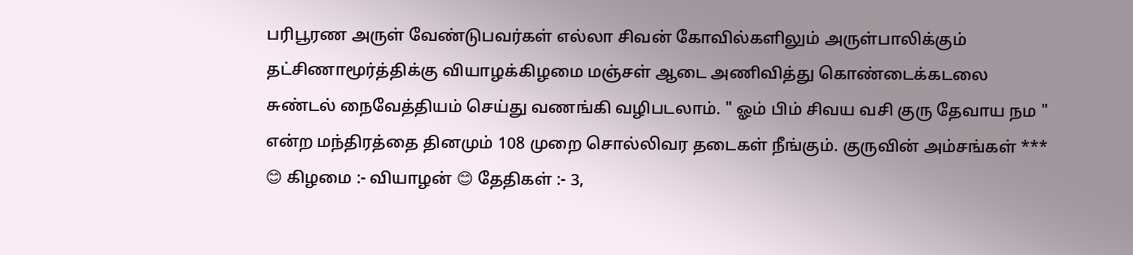பரிபூரண அருள் வேண்டுபவர்கள் எல்லா சிவன் கோவில்களிலும் அருள்பாலிக்கும் தட்சிணாமூர்த்திக்கு வியாழக்கிழமை மஞ்சள் ஆடை அணிவித்து கொண்டைக்கடலை சுண்டல் நைவேத்தியம் செய்து வணங்கி வழிபடலாம். " ஓம் பிம் சிவய வசி குரு தேவாய நம " என்ற மந்திரத்தை தினமும் 108 முறை சொல்லிவர தடைகள் நீங்கும். குருவின் அம்சங்கள் *** 😊 கிழமை :- வியாழன் 😊 தேதிகள் :- 3,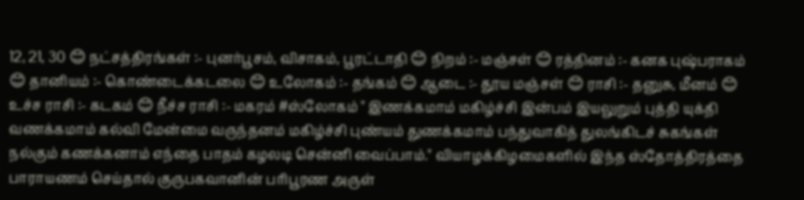12, 21, 30 😊 நட்சத்திரங்கள் :- புனர்பூசம், விசாகம், பூரட்டாதி 😊 நிறம் :- மஞ்சள் 😊 ரத்தினம் :- கனக புஷ்பராகம் 😊 தானியம் :- கொண்டைக்கடலை 😊 உலோகம் :- தங்கம் 😊 ஆடை :- தூய மஞ்சள் 😊 ராசி :- தனுசு, மீனம் 😊 உச்ச ராசி :- கடகம் 😊 நீச்ச ராசி :- மகரம் #ஸ்லோகம் " இணக்கமாம் மகிழ்ச்சி இன்பம் இயலுறும் புத்தி யுக்தி வணக்கமாம் கல்வி மேன்மை வருந்தனம் மகிழ்ச்சி புண்யம் துணக்கமாம் பந்துவாகித் துலங்கிடச் சுகங்கள் நல்கும் கணக்கனாம் எந்தை பாதம் கழலடி சென்னி வைப்பாம்." வியாழக்கிழமைகளில் இந்த ஸ்தோத்திரத்தை பாராயணம் செய்தால் குருபகவானின் பரிபூரண அருள்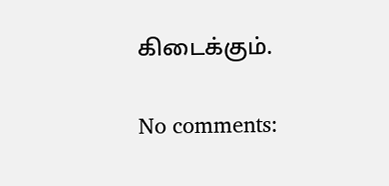கிடைக்கும்.

No comments: